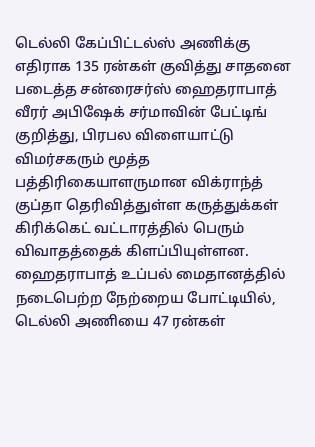டெல்லி கேப்பிட்டல்ஸ் அணிக்கு எதிராக 135 ரன்கள் குவித்து சாதனை படைத்த சன்ரைசர்ஸ் ஹைதராபாத் வீரர் அபிஷேக் சர்மாவின் பேட்டிங் குறித்து, பிரபல விளையாட்டு விமர்சகரும் மூத்த பத்திரிகையாளருமான விக்ராந்த் குப்தா தெரிவித்துள்ள கருத்துக்கள் கிரிக்கெட் வட்டாரத்தில் பெரும் விவாதத்தைக் கிளப்பியுள்ளன.
ஹைதராபாத் உப்பல் மைதானத்தில் நடைபெற்ற நேற்றைய போட்டியில், டெல்லி அணியை 47 ரன்கள்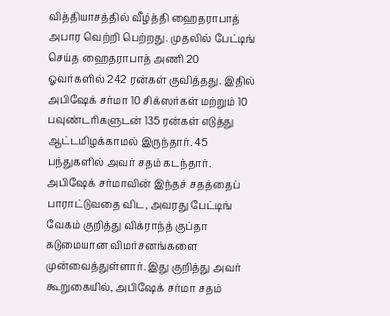வித்தியாசத்தில் வீழ்த்தி ஹைதராபாத் அபார வெற்றி பெற்றது. முதலில் பேட்டிங் செய்த ஹைதராபாத் அணி 20 ஓவர்களில் 242 ரன்கள் குவித்தது. இதில் அபிஷேக் சர்மா 10 சிக்ஸர்கள் மற்றும் 10 பவுண்டரிகளுடன் 135 ரன்கள் எடுத்து ஆட்டமிழக்காமல் இருந்தார். 45 பந்துகளில் அவர் சதம் கடந்தார்.
அபிஷேக் சர்மாவின் இந்தச் சதத்தைப் பாராட்டுவதை விட, அவரது பேட்டிங் வேகம் குறித்து விக்ராந்த் குப்தா கடுமையான விமர்சனங்களை முன்வைத்துள்ளார். இது குறித்து அவர் கூறுகையில், அபிஷேக் சர்மா சதம்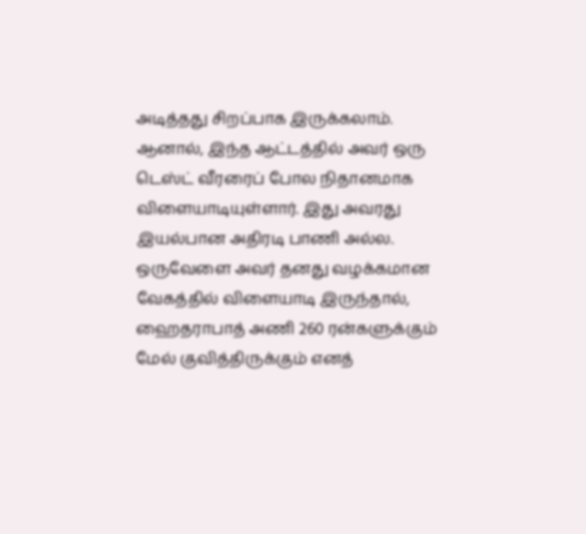அடித்தது சிறப்பாக இருக்கலாம். ஆனால், இந்த ஆட்டத்தில் அவர் ஒரு டெஸ்ட் வீரரைப் போல நிதானமாக விளையாடியுள்ளார். இது அவரது இயல்பான அதிரடி பாணி அல்ல. ஒருவேளை அவர் தனது வழக்கமான வேகத்தில் விளையாடி இருந்தால், ஹைதராபாத் அணி 260 ரன்களுக்கும் மேல் குவித்திருக்கும் எனத்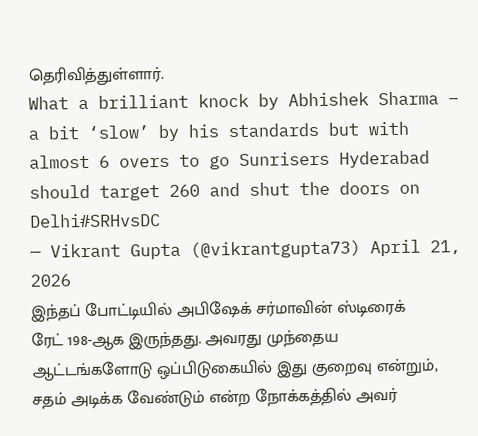தெரிவித்துள்ளார்.
What a brilliant knock by Abhishek Sharma – a bit ‘slow’ by his standards but with almost 6 overs to go Sunrisers Hyderabad should target 260 and shut the doors on Delhi#SRHvsDC
— Vikrant Gupta (@vikrantgupta73) April 21, 2026
இந்தப் போட்டியில் அபிஷேக் சர்மாவின் ஸ்டிரைக் ரேட் 198-ஆக இருந்தது. அவரது முந்தைய ஆட்டங்களோடு ஒப்பிடுகையில் இது குறைவு என்றும், சதம் அடிக்க வேண்டும் என்ற நோக்கத்தில் அவர்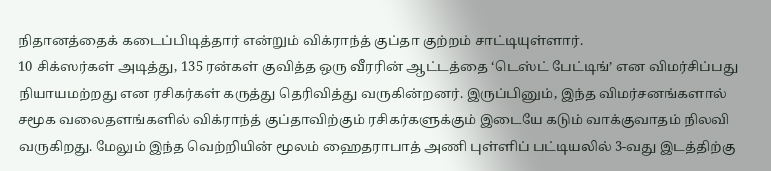நிதானத்தைக் கடைப்பிடித்தார் என்றும் விக்ராந்த் குப்தா குற்றம் சாட்டியுள்ளார்.
10 சிக்ஸர்கள் அடித்து, 135 ரன்கள் குவித்த ஒரு வீரரின் ஆட்டத்தை ‘டெஸ்ட் பேட்டிங்’ என விமர்சிப்பது நியாயமற்றது என ரசிகர்கள் கருத்து தெரிவித்து வருகின்றனர். இருப்பினும், இந்த விமர்சனங்களால் சமூக வலைதளங்களில் விக்ராந்த் குப்தாவிற்கும் ரசிகர்களுக்கும் இடையே கடும் வாக்குவாதம் நிலவி வருகிறது. மேலும் இந்த வெற்றியின் மூலம் ஹைதராபாத் அணி புள்ளிப் பட்டியலில் 3-வது இடத்திற்கு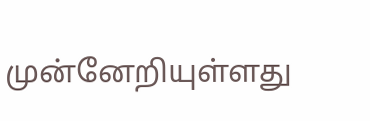முன்னேறியுள்ளது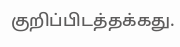குறிப்பிடத்தக்கது.